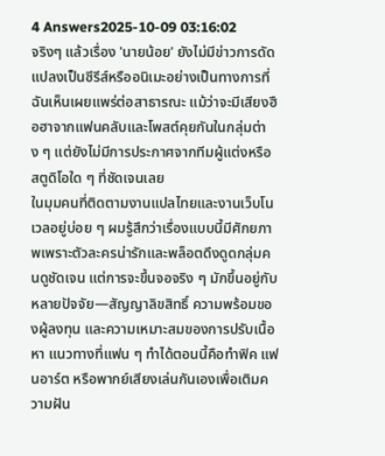4 Answers2025-10-09 03:16:02
จริงๆ แล้วเรื่อง 'นายน้อย' ยังไม่มีข่าวการดัดแปลงเป็นซีรีส์หรืออนิเมะอย่างเป็นทางการที่ฉันเห็นเผยแพร่ต่อสาธารณะ แม้ว่าจะมีเสียงฮือฮาจากแฟนคลับและโพสต์คุยกันในกลุ่มต่าง ๆ แต่ยังไม่มีการประกาศจากทีมผู้แต่งหรือสตูดิโอใด ๆ ที่ชัดเจนเลย
ในมุมคนที่ติดตามงานแปลไทยและงานเว็บโนเวลอยู่บ่อย ๆ ผมรู้สึกว่าเรื่องแบบนี้มีศักยภาพเพราะตัวละครน่ารักและพล็อตดึงดูดกลุ่มคนดูชัดเจน แต่การจะขึ้นจอจริง ๆ มักขึ้นอยู่กับหลายปัจจัย—สัญญาลิขสิทธิ์ ความพร้อมของผู้ลงทุน และความเหมาะสมของการปรับเนื้อหา แนวทางที่แฟน ๆ ทำได้ตอนนี้คือทำฟิค แฟนอาร์ต หรือพากย์เสียงเล่นกันเองเพื่อเติมความฝัน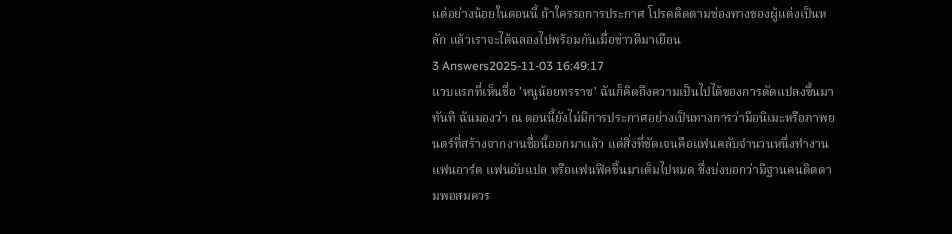แต่อย่างน้อยในตอนนี้ ถ้าใครรอการประกาศ โปรดติดตามช่องทางของผู้แต่งเป็นหลัก แล้วเราจะได้ฉลองไปพร้อมกันเมื่อข่าวดีมาเยือน
3 Answers2025-11-03 16:49:17
แวบแรกที่เห็นชื่อ 'หนูน้อยทรราช' ฉันก็คิดถึงความเป็นไปได้ของการดัดแปลงขึ้นมาทันที ฉันมองว่า ณ ตอนนี้ยังไม่มีการประกาศอย่างเป็นทางการว่ามีอนิเมะหรือภาพยนตร์ที่สร้างจากงานชื่อนี้ออกมาแล้ว แต่สิ่งที่ชัดเจนคือแฟนคลับจำนวนหนึ่งทำงานแฟนอาร์ต แฟนอับแปล หรือแฟนฟิคขึ้นมาเต็มไปหมด ซึ่งบ่งบอกว่ามีฐานคนติดตามพอสมควร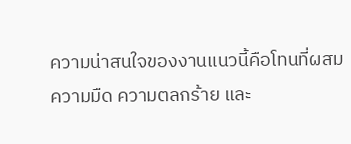ความน่าสนใจของงานแนวนี้คือโทนที่ผสมความมืด ความตลกร้าย และ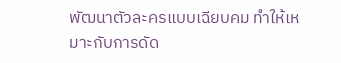พัฒนาตัวละครแบบเฉียบคม ทำให้เหมาะกับการดัด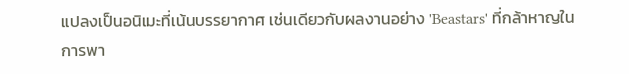แปลงเป็นอนิเมะที่เน้นบรรยากาศ เช่นเดียวกับผลงานอย่าง 'Beastars' ที่กล้าหาญในการพา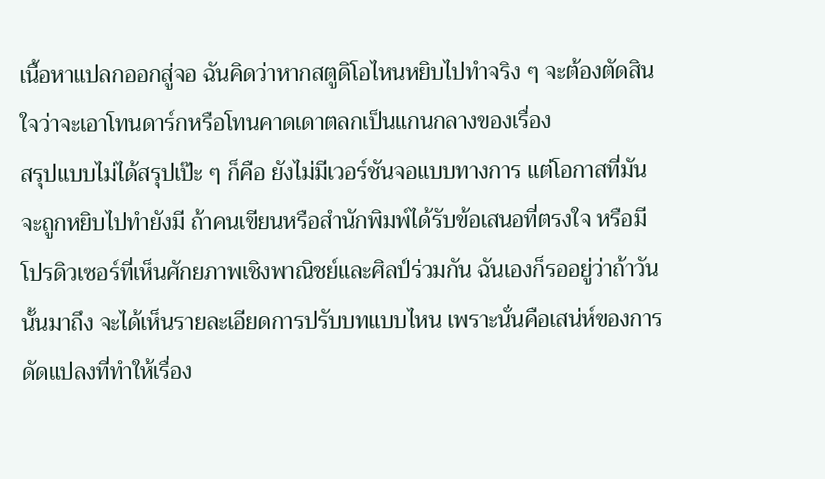เนื้อหาแปลกออกสู่จอ ฉันคิดว่าหากสตูดิโอไหนหยิบไปทำจริง ๆ จะต้องตัดสินใจว่าจะเอาโทนดาร์กหรือโทนคาดเดาตลกเป็นแกนกลางของเรื่อง
สรุปแบบไม่ได้สรุปเป๊ะ ๆ ก็คือ ยังไม่มีเวอร์ชันจอแบบทางการ แต่โอกาสที่มันจะถูกหยิบไปทำยังมี ถ้าคนเขียนหรือสำนักพิมพ์ได้รับข้อเสนอที่ตรงใจ หรือมีโปรดิวเซอร์ที่เห็นศักยภาพเชิงพาณิชย์และศิลป์ร่วมกัน ฉันเองก็รออยู่ว่าถ้าวันนั้นมาถึง จะได้เห็นรายละเอียดการปรับบทแบบไหน เพราะนั่นคือเสน่ห์ของการดัดแปลงที่ทำให้เรื่อง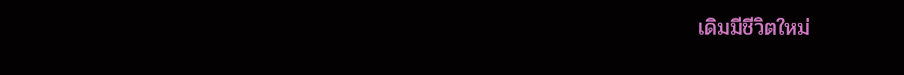เดิมมีชีวิตใหม่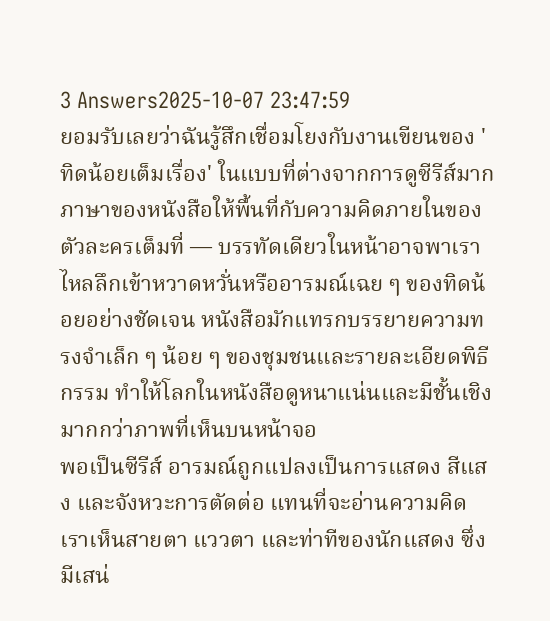3 Answers2025-10-07 23:47:59
ยอมรับเลยว่าฉันรู้สึกเชื่อมโยงกับงานเขียนของ 'ทิดน้อยเต็มเรื่อง' ในแบบที่ต่างจากการดูซีรีส์มาก ภาษาของหนังสือให้พื้นที่กับความคิดภายในของตัวละครเต็มที่ — บรรทัดเดียวในหน้าอาจพาเราไหลลึกเข้าหวาดหวั่นหรืออารมณ์เฉย ๆ ของทิดน้อยอย่างชัดเจน หนังสือมักแทรกบรรยายความทรงจำเล็ก ๆ น้อย ๆ ของชุมชนและรายละเอียดพิธีกรรม ทำให้โลกในหนังสือดูหนาแน่นและมีชั้นเชิงมากกว่าภาพที่เห็นบนหน้าจอ
พอเป็นซีรีส์ อารมณ์ถูกแปลงเป็นการแสดง สีแสง และจังหวะการตัดต่อ แทนที่จะอ่านความคิด เราเห็นสายตา แววตา และท่าทีของนักแสดง ซึ่งมีเสน่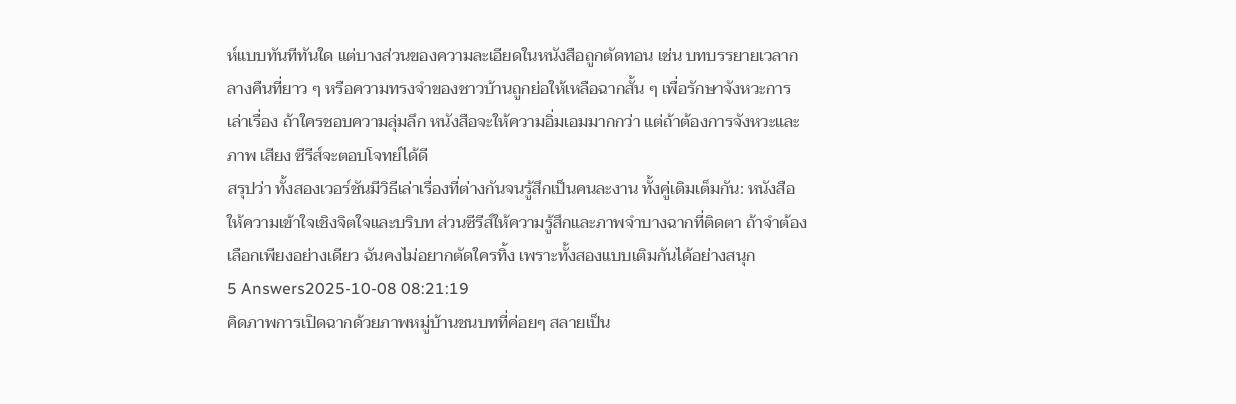ห์แบบทันทีทันใด แต่บางส่วนของความละเอียดในหนังสือถูกตัดทอน เช่น บทบรรยายเวลากลางคืนที่ยาว ๆ หรือความทรงจำของชาวบ้านถูกย่อให้เหลือฉากสั้น ๆ เพื่อรักษาจังหวะการเล่าเรื่อง ถ้าใครชอบความลุ่มลึก หนังสือจะให้ความอิ่มเอมมากกว่า แต่ถ้าต้องการจังหวะและภาพ เสียง ซีรีส์จะตอบโจทย์ได้ดี
สรุปว่า ทั้งสองเวอร์ชันมีวิธีเล่าเรื่องที่ต่างกันจนรู้สึกเป็นคนละงาน ทั้งคู่เติมเต็มกัน: หนังสือให้ความเข้าใจเชิงจิตใจและบริบท ส่วนซีรีส์ให้ความรู้สึกและภาพจำบางฉากที่ติดตา ถ้าจำต้องเลือกเพียงอย่างเดียว ฉันคงไม่อยากตัดใครทิ้ง เพราะทั้งสองแบบเติมกันได้อย่างสนุก
5 Answers2025-10-08 08:21:19
คิดภาพการเปิดฉากด้วยภาพหมู่บ้านชนบทที่ค่อยๆ สลายเป็น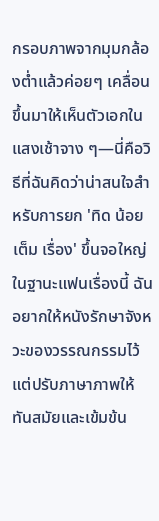กรอบภาพจากมุมกล้องต่ำแล้วค่อยๆ เคลื่อนขึ้นมาให้เห็นตัวเอกในแสงเช้าจาง ๆ—นี่คือวิธีที่ฉันคิดว่าน่าสนใจสำหรับการยก 'ทิด น้อย เต็ม เรื่อง' ขึ้นจอใหญ่ ในฐานะแฟนเรื่องนี้ ฉันอยากให้หนังรักษาจังหวะของวรรณกรรมไว้ แต่ปรับภาษาภาพให้ทันสมัยและเข้มข้น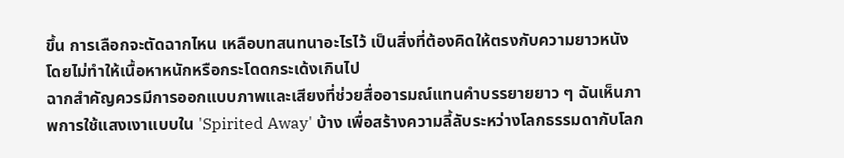ขึ้น การเลือกจะตัดฉากไหน เหลือบทสนทนาอะไรไว้ เป็นสิ่งที่ต้องคิดให้ตรงกับความยาวหนัง โดยไม่ทำให้เนื้อหาหนักหรือกระโดดกระเด้งเกินไป
ฉากสำคัญควรมีการออกแบบภาพและเสียงที่ช่วยสื่ออารมณ์แทนคำบรรยายยาว ๆ ฉันเห็นภาพการใช้แสงเงาแบบใน 'Spirited Away' บ้าง เพื่อสร้างความลี้ลับระหว่างโลกธรรมดากับโลก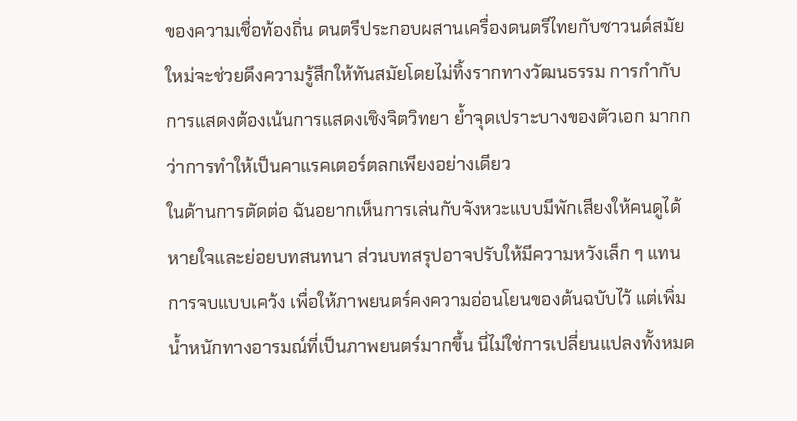ของความเชื่อท้องถิ่น ดนตรีประกอบผสานเครื่องดนตรีไทยกับซาวนด์สมัยใหม่จะช่วยดึงความรู้สึกให้ทันสมัยโดยไม่ทิ้งรากทางวัฒนธรรม การกำกับการแสดงต้องเน้นการแสดงเชิงจิตวิทยา ย้ำจุดเปราะบางของตัวเอก มากกว่าการทำให้เป็นคาแรคเตอร์ตลกเพียงอย่างเดียว
ในด้านการตัดต่อ ฉันอยากเห็นการเล่นกับจังหวะแบบมีพักเสียงให้คนดูได้หายใจและย่อยบทสนทนา ส่วนบทสรุปอาจปรับให้มีความหวังเล็ก ๆ แทนการจบแบบเคว้ง เพื่อให้ภาพยนตร์คงความอ่อนโยนของต้นฉบับไว้ แต่เพิ่มน้ำหนักทางอารมณ์ที่เป็นภาพยนตร์มากขึ้น นี่ไม่ใช่การเปลี่ยนแปลงทั้งหมด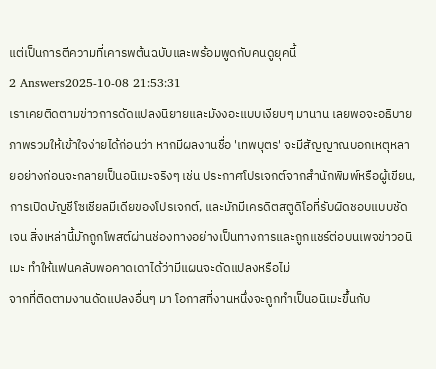แต่เป็นการตีความที่เคารพต้นฉบับและพร้อมพูดกับคนดูยุคนี้
2 Answers2025-10-08 21:53:31
เราเคยติดตามข่าวการดัดแปลงนิยายและมังงอะแบบเงียบๆ มานาน เลยพอจะอธิบายภาพรวมให้เข้าใจง่ายได้ก่อนว่า หากมีผลงานชื่อ 'เทพบุตร' จะมีสัญญาณบอกเหตุหลายอย่างก่อนจะกลายเป็นอนิเมะจริงๆ เช่น ประกาศโปรเจกต์จากสำนักพิมพ์หรือผู้เขียน, การเปิดบัญชีโซเชียลมีเดียของโปรเจกต์, และมักมีเครดิตสตูดิโอที่รับผิดชอบแบบชัดเจน สิ่งเหล่านี้มักถูกโพสต์ผ่านช่องทางอย่างเป็นทางการและถูกแชร์ต่อบนเพจข่าวอนิเมะ ทำให้แฟนคลับพอคาดเดาได้ว่ามีแผนจะดัดแปลงหรือไม่
จากที่ติดตามงานดัดแปลงอื่นๆ มา โอกาสที่งานหนึ่งจะถูกทำเป็นอนิเมะขึ้นกับ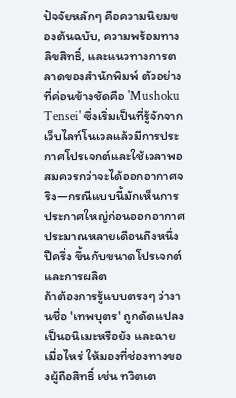ปัจจัยหลักๆ คือความนิยมของต้นฉบับ, ความพร้อมทางลิขสิทธิ์, และแนวทางการตลาดของสำนักพิมพ์ ตัวอย่างที่ค่อนข้างชัดคือ 'Mushoku Tensei' ซึ่งเริ่มเป็นที่รู้จักจากเว็บไลท์โนเวลแล้วมีการประกาศโปรเจกต์และใช้เวลาพอสมควรกว่าจะได้ออกอากาศจริง—กรณีแบบนี้มักเห็นการประกาศใหญ่ก่อนออกอากาศประมาณหลายเดือนถึงหนึ่งปีครึ่ง ขึ้นกับขนาดโปรเจกต์และการผลิต
ถ้าต้องการรู้แบบตรงๆ ว่างานชื่อ 'เทพบุตร' ถูกดัดแปลงเป็นอนิเมะหรือยัง และฉายเมื่อไหร่ ให้มองที่ช่องทางของผู้ถือสิทธิ์ เช่น ทวิตเต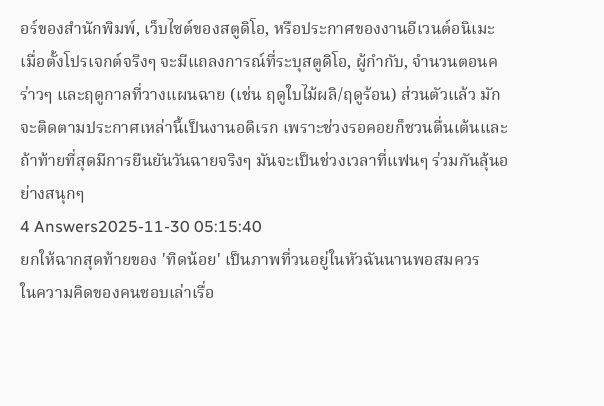อร์ของสำนักพิมพ์, เว็บไซต์ของสตูดิโอ, หรือประกาศของงานอีเวนต์อนิเมะ เมื่อตั้งโปรเจกต์จริงๆ จะมีแถลงการณ์ที่ระบุสตูดิโอ, ผู้กำกับ, จำนวนตอนคร่าวๆ และฤดูกาลที่วางแผนฉาย (เช่น ฤดูใบไม้ผลิ/ฤดูร้อน) ส่วนตัวแล้ว มักจะติดตามประกาศเหล่านี้เป็นงานอดิเรก เพราะช่วงรอคอยก็ชวนตื่นเต้นและถ้าท้ายที่สุดมีการยืนยันวันฉายจริงๆ มันจะเป็นช่วงเวลาที่แฟนๆ ร่วมกันลุ้นอย่างสนุกๆ
4 Answers2025-11-30 05:15:40
ยกให้ฉากสุดท้ายของ 'ทิดน้อย' เป็นภาพที่วนอยู่ในหัวฉันนานพอสมควร
ในความคิดของคนชอบเล่าเรื่อ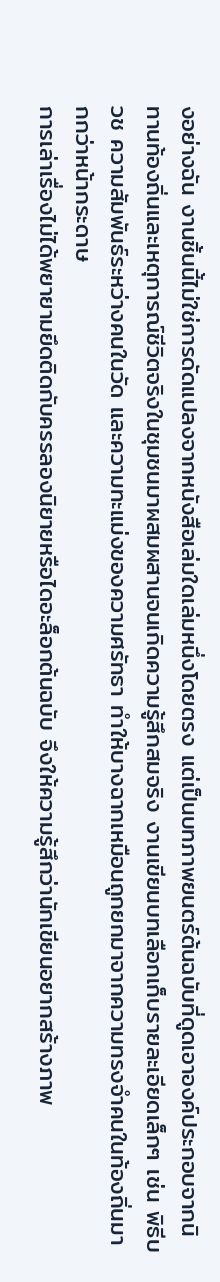งอย่างฉัน งานชิ้นนี้ไม่ใช่การดัดแปลงจากหนังสือเล่มใดเล่มหนึ่งโดยตรง แต่เป็นบทภาพยนตร์ต้นฉบับที่ดูดเอาองค์ประกอบจากนิทานท้องถิ่นและเหตุการณ์ชีวิตจริงในชุมชนมาผสมผสานจนเกิดความรู้สึกสมจริง งานเขียนบทเลือกเก็บรายละเอียดเล็กๆ เช่น พิธีบวช ความสัมพันธ์ระหว่างคนในวัด และความทะแม่งของความศรัทธา ทำให้บางฉากเหมือนถูกยกมาจากความทรงจำคนในท้องถิ่นมากกว่าหน้ากระดาษ
การเล่าเรื่องไม่ได้พยายามยึดติดกับครรลองนิยายหรือไดอะล็อกต้นฉบับ จึงให้ความรู้สึกว่านักเขียนอยากสร้างภาพ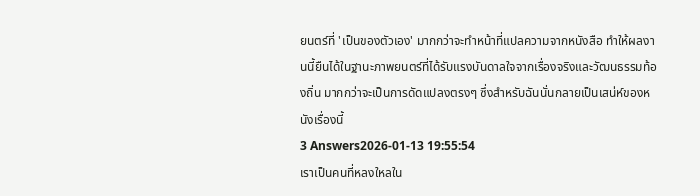ยนตร์ที่ 'เป็นของตัวเอง' มากกว่าจะทำหน้าที่แปลความจากหนังสือ ทำให้ผลงานนี้ยืนได้ในฐานะภาพยนตร์ที่ได้รับแรงบันดาลใจจากเรื่องจริงและวัฒนธรรมท้องถิ่น มากกว่าจะเป็นการดัดแปลงตรงๆ ซึ่งสำหรับฉันนั่นกลายเป็นเสน่ห์ของหนังเรื่องนี้
3 Answers2026-01-13 19:55:54
เราเป็นคนที่หลงใหลใน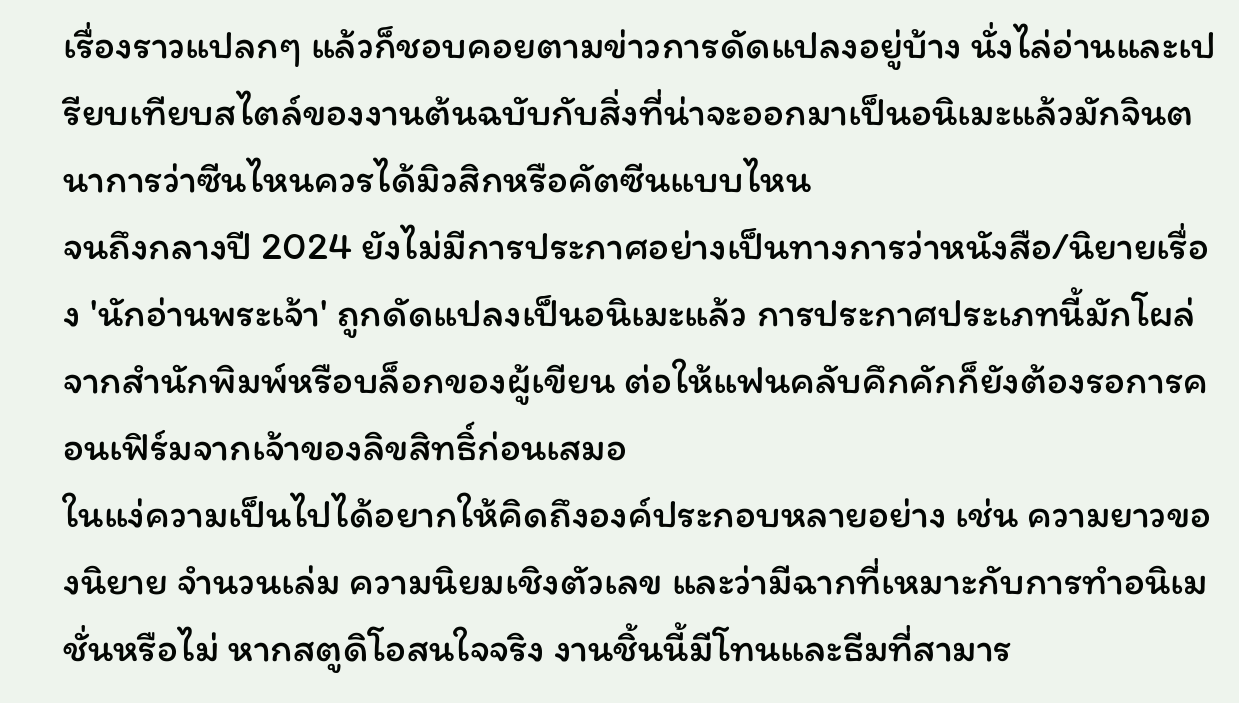เรื่องราวแปลกๆ แล้วก็ชอบคอยตามข่าวการดัดแปลงอยู่บ้าง นั่งไล่อ่านและเปรียบเทียบสไตล์ของงานต้นฉบับกับสิ่งที่น่าจะออกมาเป็นอนิเมะแล้วมักจินตนาการว่าซีนไหนควรได้มิวสิกหรือคัตซีนแบบไหน
จนถึงกลางปี 2024 ยังไม่มีการประกาศอย่างเป็นทางการว่าหนังสือ/นิยายเรื่อง 'นักอ่านพระเจ้า' ถูกดัดแปลงเป็นอนิเมะแล้ว การประกาศประเภทนี้มักโผล่จากสำนักพิมพ์หรือบล็อกของผู้เขียน ต่อให้แฟนคลับคึกคักก็ยังต้องรอการคอนเฟิร์มจากเจ้าของลิขสิทธิ์ก่อนเสมอ
ในแง่ความเป็นไปได้อยากให้คิดถึงองค์ประกอบหลายอย่าง เช่น ความยาวของนิยาย จำนวนเล่ม ความนิยมเชิงตัวเลข และว่ามีฉากที่เหมาะกับการทำอนิเมชั่นหรือไม่ หากสตูดิโอสนใจจริง งานชิ้นนี้มีโทนและธีมที่สามาร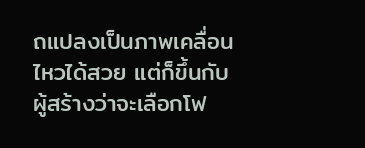ถแปลงเป็นภาพเคลื่อนไหวได้สวย แต่ก็ขึ้นกับผู้สร้างว่าจะเลือกโฟ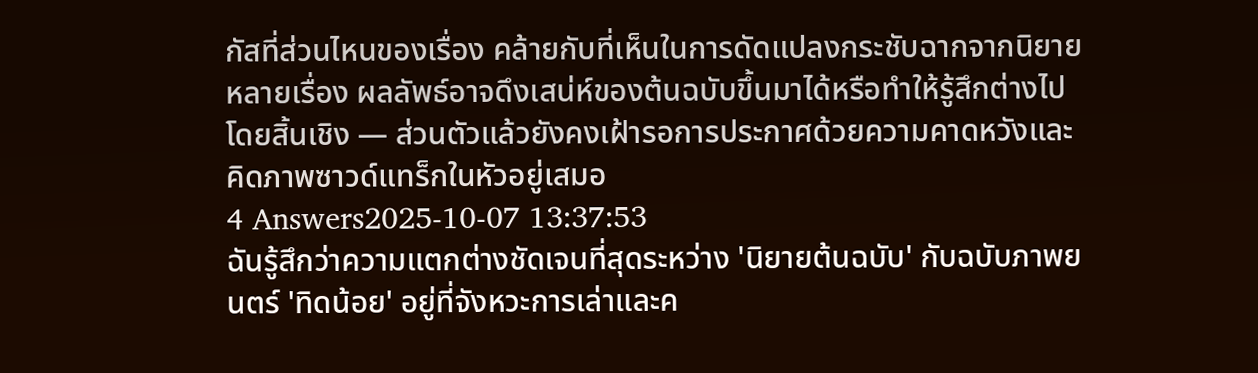กัสที่ส่วนไหนของเรื่อง คล้ายกับที่เห็นในการดัดแปลงกระชับฉากจากนิยายหลายเรื่อง ผลลัพธ์อาจดึงเสน่ห์ของต้นฉบับขึ้นมาได้หรือทำให้รู้สึกต่างไปโดยสิ้นเชิง — ส่วนตัวแล้วยังคงเฝ้ารอการประกาศด้วยความคาดหวังและคิดภาพซาวด์แทร็กในหัวอยู่เสมอ
4 Answers2025-10-07 13:37:53
ฉันรู้สึกว่าความแตกต่างชัดเจนที่สุดระหว่าง 'นิยายต้นฉบับ' กับฉบับภาพยนตร์ 'ทิดน้อย' อยู่ที่จังหวะการเล่าและค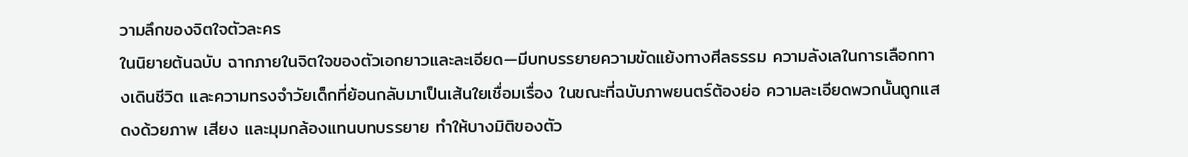วามลึกของจิตใจตัวละคร
ในนิยายต้นฉบับ ฉากภายในจิตใจของตัวเอกยาวและละเอียด—มีบทบรรยายความขัดแย้งทางศีลธรรม ความลังเลในการเลือกทางเดินชีวิต และความทรงจำวัยเด็กที่ย้อนกลับมาเป็นเส้นใยเชื่อมเรื่อง ในขณะที่ฉบับภาพยนตร์ต้องย่อ ความละเอียดพวกนั้นถูกแสดงด้วยภาพ เสียง และมุมกล้องแทนบทบรรยาย ทำให้บางมิติของตัว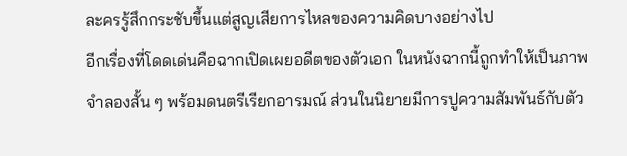ละครรู้สึกกระชับขึ้นแต่สูญเสียการไหลของความคิดบางอย่างไป
อีกเรื่องที่โดดเด่นคือฉากเปิดเผยอดีตของตัวเอก ในหนังฉากนี้ถูกทำให้เป็นภาพจำลองสั้น ๆ พร้อมดนตรีเรียกอารมณ์ ส่วนในนิยายมีการปูความสัมพันธ์กับตัว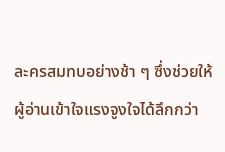ละครสมทบอย่างช้า ๆ ซึ่งช่วยให้ผู้อ่านเข้าใจแรงจูงใจได้ลึกกว่า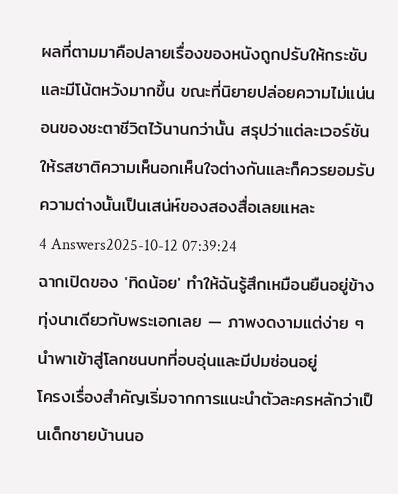ผลที่ตามมาคือปลายเรื่องของหนังถูกปรับให้กระชับและมีโน้ตหวังมากขึ้น ขณะที่นิยายปล่อยความไม่แน่นอนของชะตาชีวิตไว้นานกว่านั้น สรุปว่าแต่ละเวอร์ชันให้รสชาติความเห็นอกเห็นใจต่างกันและก็ควรยอมรับความต่างนั้นเป็นเสน่ห์ของสองสื่อเลยแหละ
4 Answers2025-10-12 07:39:24
ฉากเปิดของ 'ทิดน้อย' ทำให้ฉันรู้สึกเหมือนยืนอยู่ข้างทุ่งนาเดียวกับพระเอกเลย — ภาพงดงามแต่ง่าย ๆ นำพาเข้าสู่โลกชนบทที่อบอุ่นและมีปมซ่อนอยู่
โครงเรื่องสำคัญเริ่มจากการแนะนำตัวละครหลักว่าเป็นเด็กชายบ้านนอ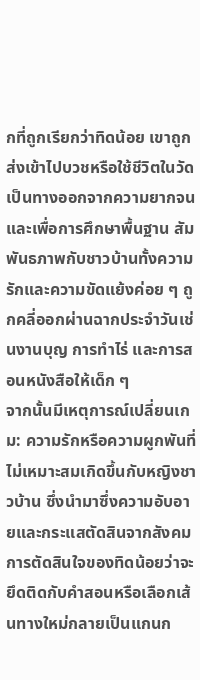กที่ถูกเรียกว่าทิดน้อย เขาถูกส่งเข้าไปบวชหรือใช้ชีวิตในวัดเป็นทางออกจากความยากจนและเพื่อการศึกษาพื้นฐาน สัมพันธภาพกับชาวบ้านทั้งความรักและความขัดแย้งค่อย ๆ ถูกคลี่ออกผ่านฉากประจำวันเช่นงานบุญ การทำไร่ และการสอนหนังสือให้เด็ก ๆ
จากนั้นมีเหตุการณ์เปลี่ยนเกม: ความรักหรือความผูกพันที่ไม่เหมาะสมเกิดขึ้นกับหญิงชาวบ้าน ซึ่งนำมาซึ่งความอับอายและกระแสตัดสินจากสังคม การตัดสินใจของทิดน้อยว่าจะยึดติดกับคำสอนหรือเลือกเส้นทางใหม่กลายเป็นแกนก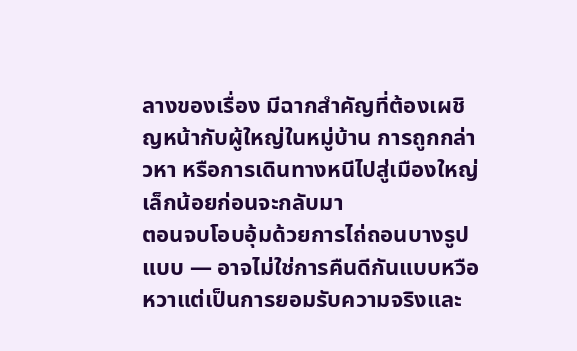ลางของเรื่อง มีฉากสำคัญที่ต้องเผชิญหน้ากับผู้ใหญ่ในหมู่บ้าน การถูกกล่าวหา หรือการเดินทางหนีไปสู่เมืองใหญ่เล็กน้อยก่อนจะกลับมา
ตอนจบโอบอุ้มด้วยการไถ่ถอนบางรูปแบบ — อาจไม่ใช่การคืนดีกันแบบหวือหวาแต่เป็นการยอมรับความจริงและ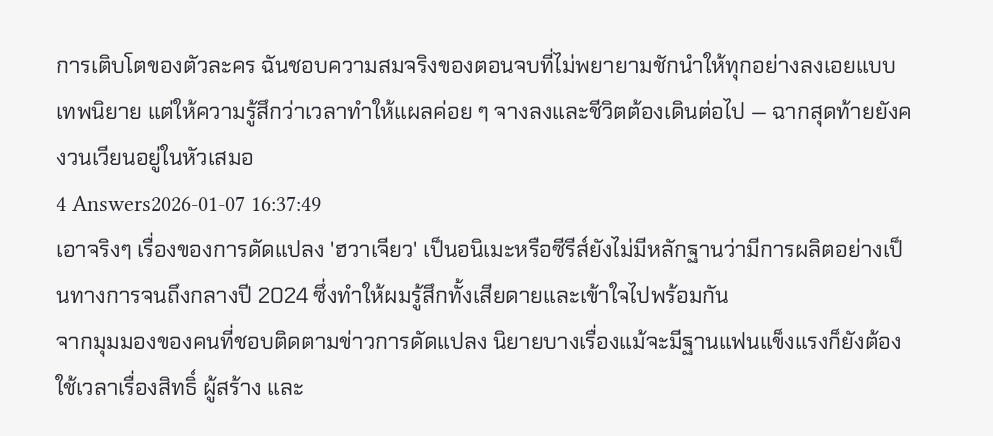การเติบโตของตัวละคร ฉันชอบความสมจริงของตอนจบที่ไม่พยายามชักนำให้ทุกอย่างลงเอยแบบเทพนิยาย แต่ให้ความรู้สึกว่าเวลาทำให้แผลค่อย ๆ จางลงและชีวิตต้องเดินต่อไป — ฉากสุดท้ายยังคงวนเวียนอยู่ในหัวเสมอ
4 Answers2026-01-07 16:37:49
เอาจริงๆ เรื่องของการดัดแปลง 'ฮวาเจียว' เป็นอนิเมะหรือซีรีส์ยังไม่มีหลักฐานว่ามีการผลิตอย่างเป็นทางการจนถึงกลางปี 2024 ซึ่งทำให้ผมรู้สึกทั้งเสียดายและเข้าใจไปพร้อมกัน
จากมุมมองของคนที่ชอบติดตามข่าวการดัดแปลง นิยายบางเรื่องแม้จะมีฐานแฟนแข็งแรงก็ยังต้องใช้เวลาเรื่องสิทธิ์ ผู้สร้าง และ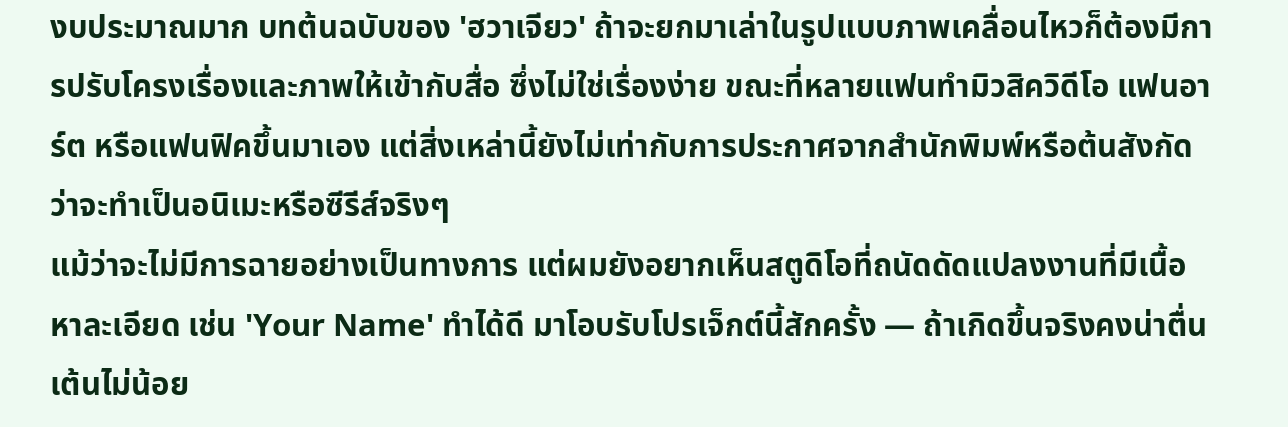งบประมาณมาก บทต้นฉบับของ 'ฮวาเจียว' ถ้าจะยกมาเล่าในรูปแบบภาพเคลื่อนไหวก็ต้องมีการปรับโครงเรื่องและภาพให้เข้ากับสื่อ ซึ่งไม่ใช่เรื่องง่าย ขณะที่หลายแฟนทำมิวสิควิดีโอ แฟนอาร์ต หรือแฟนฟิคขึ้นมาเอง แต่สิ่งเหล่านี้ยังไม่เท่ากับการประกาศจากสำนักพิมพ์หรือต้นสังกัดว่าจะทำเป็นอนิเมะหรือซีรีส์จริงๆ
แม้ว่าจะไม่มีการฉายอย่างเป็นทางการ แต่ผมยังอยากเห็นสตูดิโอที่ถนัดดัดแปลงงานที่มีเนื้อหาละเอียด เช่น 'Your Name' ทำได้ดี มาโอบรับโปรเจ็กต์นี้สักครั้ง — ถ้าเกิดขึ้นจริงคงน่าตื่นเต้นไม่น้อย